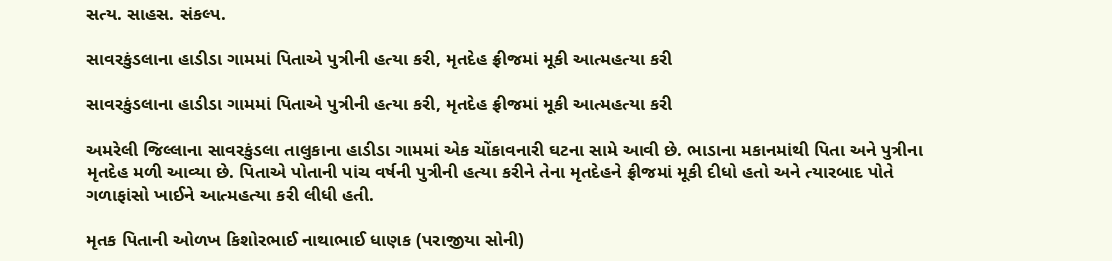સત્ય. સાહસ. સંકલ્પ.

સાવરકુંડલાના હાડીડા ગામમાં પિતાએ પુત્રીની હત્યા કરી, મૃતદેહ ફ્રીજમાં મૂકી આત્મહત્યા કરી

સાવરકુંડલાના હાડીડા ગામમાં પિતાએ પુત્રીની હત્યા કરી, મૃતદેહ ફ્રીજમાં મૂકી આત્મહત્યા કરી

અમરેલી જિલ્લાના સાવરકુંડલા તાલુકાના હાડીડા ગામમાં એક ચોંકાવનારી ઘટના સામે આવી છે. ભાડાના મકાનમાંથી પિતા અને પુત્રીના મૃતદેહ મળી આવ્યા છે. પિતાએ પોતાની પાંચ વર્ષની પુત્રીની હત્યા કરીને તેના મૃતદેહને ફ્રીજમાં મૂકી દીધો હતો અને ત્યારબાદ પોતે ગળાફાંસો ખાઈને આત્મહત્યા કરી લીધી હતી.

મૃતક પિતાની ઓળખ કિશોરભાઈ નાથાભાઈ ધાણક (પરાજીયા સોની)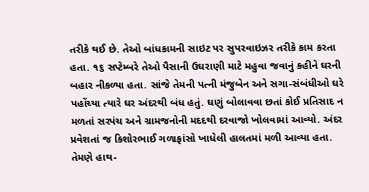તરીકે થઈ છે. તેઓ બાંધકામની સાઇટ પર સુપરવાઇઝર તરીકે કામ કરતા હતા. ૧૬ સપ્ટેમ્બરે તેઓ પૈસાની ઉઘરાણી માટે મહુવા જવાનું કહીને ઘરની બહાર નીકળ્યા હતા. સાંજે તેમની પત્ની મંજુબેન અને સગા-સંબંધીઓ ઘરે પહોંચ્યા ત્યારે ઘર અંદરથી બંધ હતું. ઘણું બોલાવવા છતાં કોઈ પ્રતિસાદ ન મળતાં સરપંચ અને ગ્રામજનોની મદદથી દરવાજો ખોલવામાં આવ્યો. અંદર પ્રવેશતાં જ કિશોરભાઈ ગળાફાંસો ખાધેલી હાલતમાં મળી આવ્યા હતા. તેમણે હાથ-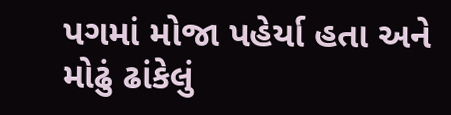પગમાં મોજા પહેર્યા હતા અને મોઢું ઢાંકેલું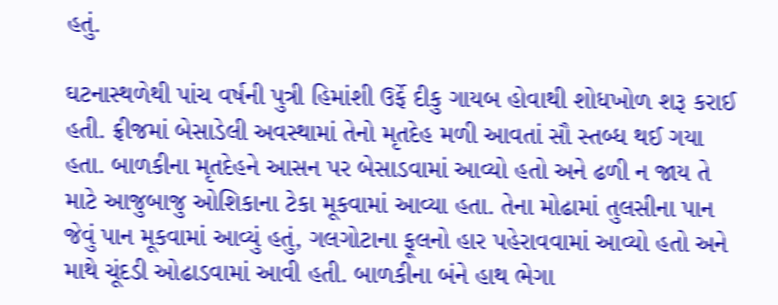હતું.

ઘટનાસ્થળેથી પાંચ વર્ષની પુત્રી હિમાંશી ઉર્ફે દીકુ ગાયબ હોવાથી શોધખોળ શરૂ કરાઈ હતી. ફ્રીજમાં બેસાડેલી અવસ્થામાં તેનો મૃતદેહ મળી આવતાં સૌ સ્તબ્ધ થઈ ગયા હતા. બાળકીના મૃતદેહને આસન પર બેસાડવામાં આવ્યો હતો અને ઢળી ન જાય તે માટે આજુબાજુ ઓશિકાના ટેકા મૂકવામાં આવ્યા હતા. તેના મોઢામાં તુલસીના પાન જેવું પાન મૂકવામાં આવ્યું હતું, ગલગોટાના ફૂલનો હાર પહેરાવવામાં આવ્યો હતો અને માથે ચૂંદડી ઓઢાડવામાં આવી હતી. બાળકીના બંને હાથ ભેગા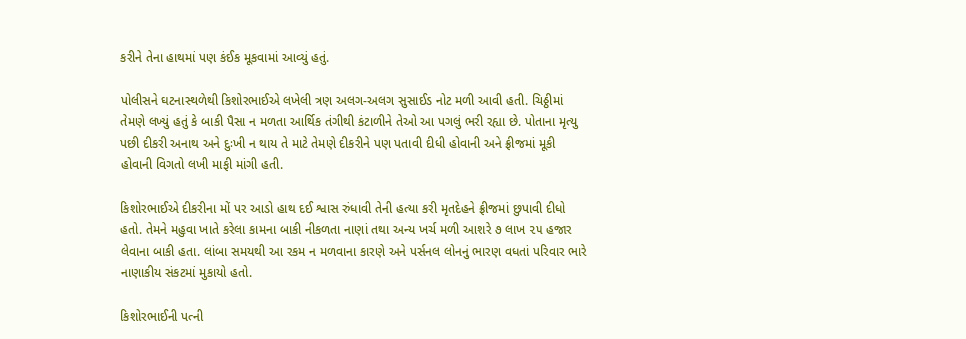કરીને તેના હાથમાં પણ કંઈક મૂકવામાં આવ્યું હતું.

પોલીસને ઘટનાસ્થળેથી કિશોરભાઈએ લખેલી ત્રણ અલગ-અલગ સુસાઈડ નોટ મળી આવી હતી. ચિઠ્ઠીમાં તેમણે લખ્યું હતું કે બાકી પૈસા ન મળતા આર્થિક તંગીથી કંટાળીને તેઓ આ પગલું ભરી રહ્યા છે. પોતાના મૃત્યુ પછી દીકરી અનાથ અને દુઃખી ન થાય તે માટે તેમણે દીકરીને પણ પતાવી દીધી હોવાની અને ફ્રીજમાં મૂકી હોવાની વિગતો લખી માફી માંગી હતી.

કિશોરભાઈએ દીકરીના મોં પર આડો હાથ દઈ શ્વાસ રુંધાવી તેની હત્યા કરી મૃતદેહને ફ્રીજમાં છુપાવી દીધો હતો. તેમને મહુવા ખાતે કરેલા કામના બાકી નીકળતા નાણાં તથા અન્ય ખર્ચ મળી આશરે ૭ લાખ ૨૫ હજાર લેવાના બાકી હતા. લાંબા સમયથી આ રકમ ન મળવાના કારણે અને પર્સનલ લોનનું ભારણ વધતાં પરિવાર ભારે નાણાકીય સંકટમાં મુકાયો હતો.

કિશોરભાઈની પત્ની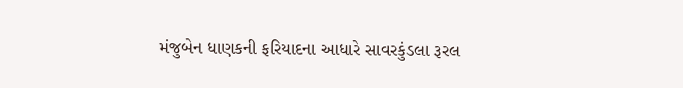મંજુબેન ધાણકની ફરિયાદના આધારે સાવરકુંડલા રૂરલ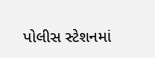પોલીસ સ્ટેશનમાં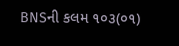BNSની કલમ ૧૦૩(૦૧)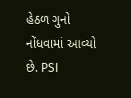હેઠળ ગુનો નોંધવામાં આવ્યો છે. PSI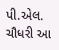પી.એલ. ચૌધરી આ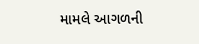મામલે આગળની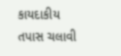કાયદાકીય તપાસ ચલાવી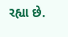રહ્યા છે.